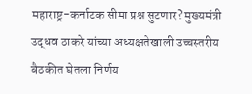महाराष्ट्र-कर्नाटक सीमा प्रश्न सुटणार? मुख्यमंत्री उद्धव ठाकरे यांच्या अध्यक्षतेखाली उच्चस्तरीय बैठकीत घेतला निर्णय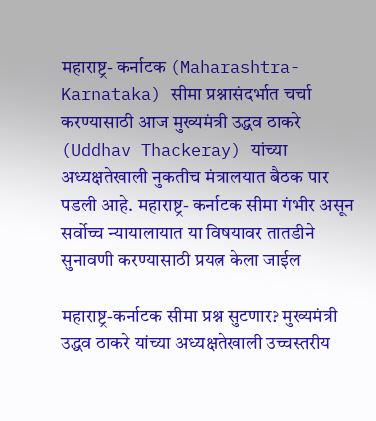महाराष्ट्र- कर्नाटक (Maharashtra-Karnataka) सीमा प्रश्नासंदर्भात चर्चा करण्यासाठी आज मुख्यमंत्री उद्धव ठाकरे (Uddhav Thackeray) यांच्या अध्यक्षतेखाली नुकतीच मंत्रालयात बैठक पार पडली आहे. महाराष्ट्र- कर्नाटक सीमा गंभीर असून सर्वोच्च न्यायालायात या विषयावर तातडीने सुनावणी करण्यासाठी प्रयत्न केला जाईल

महाराष्ट्र-कर्नाटक सीमा प्रश्न सुटणार? मुख्यमंत्री उद्धव ठाकरे यांच्या अध्यक्षतेखाली उच्चस्तरीय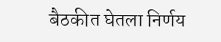बैठकीत घेतला निर्णय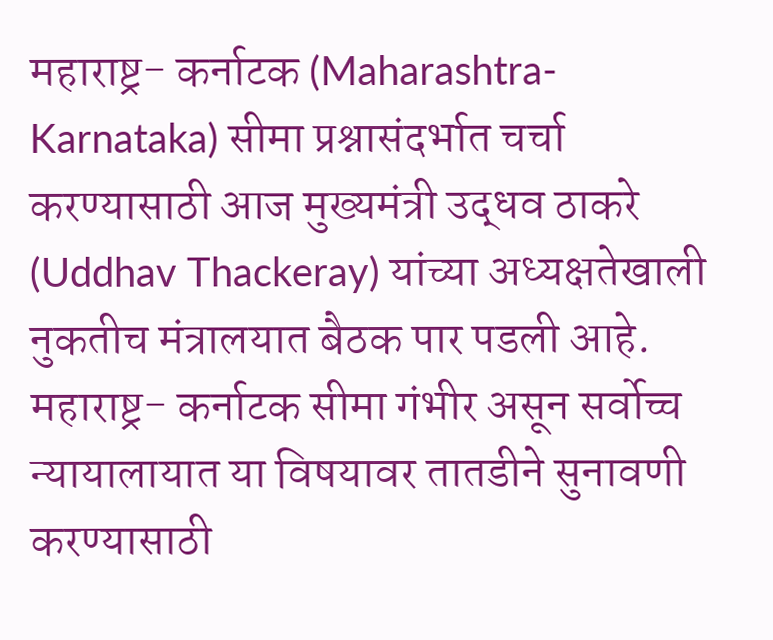महाराष्ट्र- कर्नाटक (Maharashtra-Karnataka) सीमा प्रश्नासंदर्भात चर्चा करण्यासाठी आज मुख्यमंत्री उद्धव ठाकरे (Uddhav Thackeray) यांच्या अध्यक्षतेखाली नुकतीच मंत्रालयात बैठक पार पडली आहे. महाराष्ट्र- कर्नाटक सीमा गंभीर असून सर्वोच्च न्यायालायात या विषयावर तातडीने सुनावणी करण्यासाठी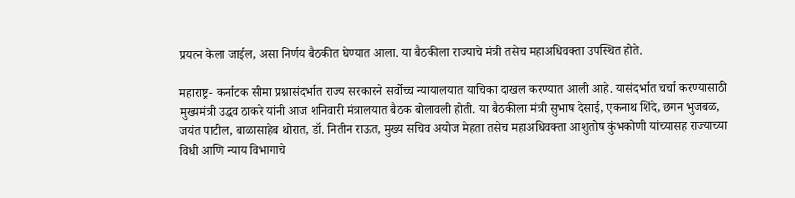प्रयत्न केला जाईल, असा निर्णय बैठकीत घेण्यात आला. या बैठकीला राज्याचे मंत्री तसेच महाअधिवक्ता उपस्थित होते.

महाराष्ट्र- कर्नाटक सीमा प्रश्नासंदर्भात राज्य सरकारने सर्वोच्च न्यायालयात याचिका दाखल करण्यात आली आहे. यासंदर्भात चर्चा करण्यासाठी मुख्यमंत्री उद्धव ठाकरे यांनी आज शनिवारी मंत्रालयात बैठक बोलावली होती. या बैठकीला मंत्री सुभाष देसाई, एकनाथ शिंदे, छगन भुजबळ, जयंत पाटील, बाळासाहेब थोरात, डॉ. नितीन राऊत, मुख्य सचिव अयोज मेहता तसेच महाअधिवक्ता आशुतोष कुंभकोणी यांच्यासह राज्याच्या विधी आणि न्याय विभागाचे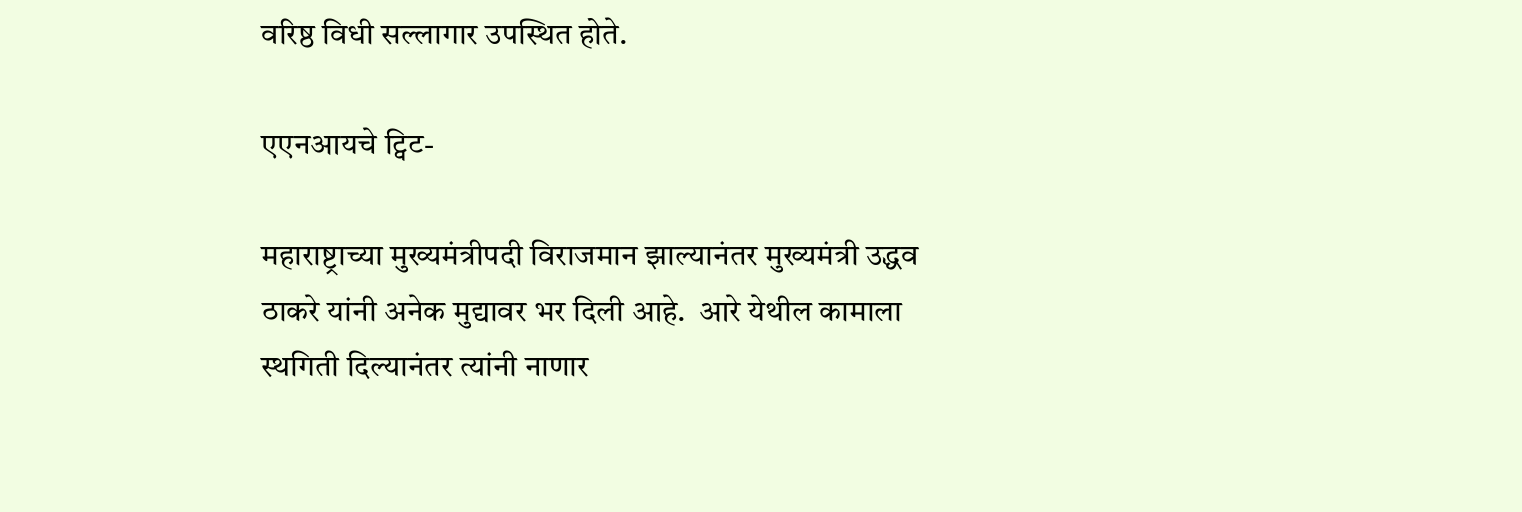वरिष्ठ विधी सल्लागार उपस्थित होते.

एएनआयचे ट्विट-

महाराष्ट्राच्या मुख्यमंत्रीपदी विराजमान झाल्यानंतर मुख्यमंत्री उद्धव ठाकरे यांनी अनेक मुद्यावर भर दिली आहे.  आरे येथील कामाला स्थगिती दिल्यानंतर त्यांनी नाणार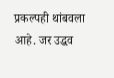प्रकल्पही थांबवला आहे. जर उद्धव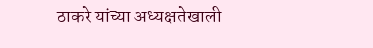ठाकरे यांच्या अध्यक्षतेखाली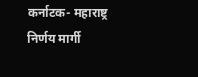कर्नाटक- महाराष्ट्र निर्णय मार्गी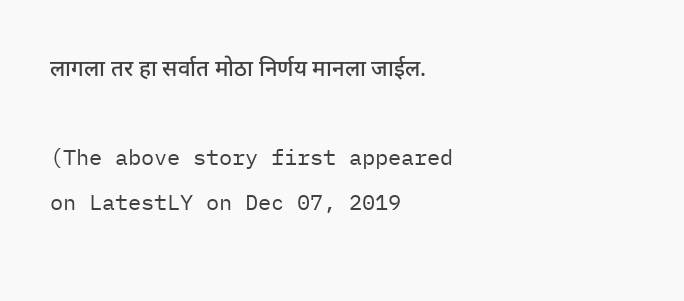लागला तर हा सर्वात मोठा निर्णय मानला जाईल.

(The above story first appeared on LatestLY on Dec 07, 2019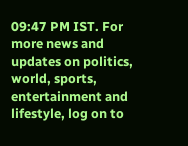09:47 PM IST. For more news and updates on politics, world, sports, entertainment and lifestyle, log on to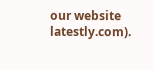our website latestly.com).